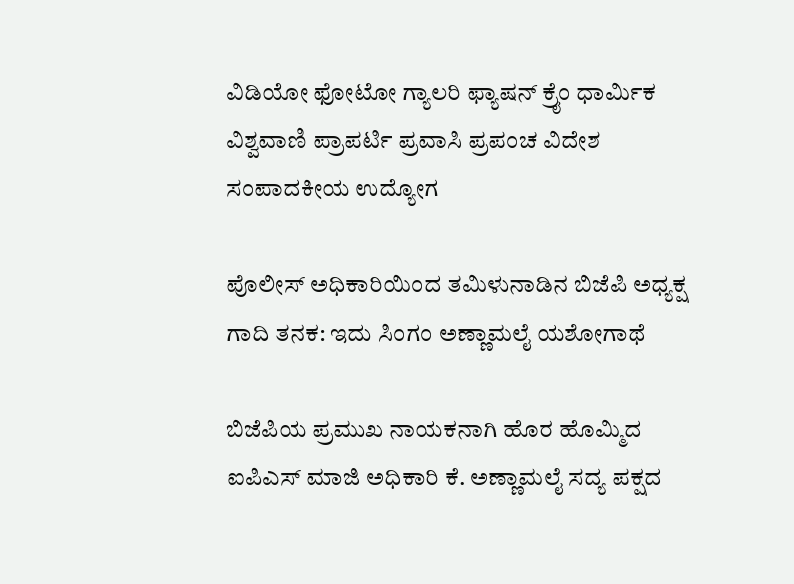ವಿಡಿಯೋ ಫೋಟೋ ಗ್ಯಾಲರಿ ಫ್ಯಾಷನ್ ಕ್ರೈಂ ಧಾರ್ಮಿಕ ವಿಶ್ವವಾಣಿ ಪ್ರಾಪರ್ಟಿ ಪ್ರವಾಸಿ ಪ್ರಪಂಚ ವಿದೇಶ ಸಂಪಾದಕೀಯ ಉದ್ಯೋಗ

ಪೊಲೀಸ್ ಅಧಿಕಾರಿಯಿಂದ ತಮಿಳುನಾಡಿನ ಬಿಜೆಪಿ ಅಧ್ಯಕ್ಷ ಗಾದಿ ತನಕ: ಇದು ಸಿಂಗಂ ಅಣ್ಣಾಮಲೈ ಯಶೋಗಾಥೆ

ಬಿಜೆಪಿಯ ಪ್ರಮುಖ ನಾಯಕನಾಗಿ ಹೊರ ಹೊಮ್ಮಿದ ಐಪಿಎಸ್ ಮಾಜಿ ಅಧಿಕಾರಿ ಕೆ. ಅಣ್ಣಾಮಲೈ ಸದ್ಯ ಪಕ್ಷದ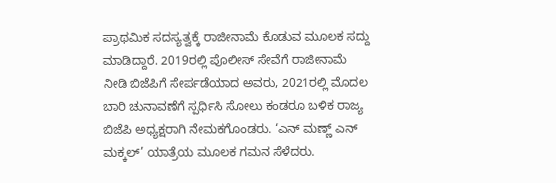ಪ್ರಾಥಮಿಕ ಸದಸ್ಯತ್ವಕ್ಕೆ ರಾಜೀನಾಮೆ ಕೊಡುವ ಮೂಲಕ ಸದ್ದು ಮಾಡಿದ್ದಾರೆ. 2019ರಲ್ಲಿ ಪೊಲೀಸ್ ಸೇವೆಗೆ ರಾಜೀನಾಮೆ ನೀಡಿ ಬಿಜೆಪಿಗೆ ಸೇರ್ಪಡೆಯಾದ ಅವರು, 2021ರಲ್ಲಿ ಮೊದಲ ಬಾರಿ ಚುನಾವಣೆಗೆ ಸ್ಪರ್ಧಿಸಿ ಸೋಲು ಕಂಡರೂ ಬಳಿಕ ರಾಜ್ಯ ಬಿಜೆಪಿ ಅಧ್ಯಕ್ಷರಾಗಿ ನೇಮಕಗೊಂಡರು. ‘ಎನ್ ಮಣ್ಣ್‌ ಎನ್ ಮಕ್ಕಲ್’ ಯಾತ್ರೆಯ ಮೂಲಕ ಗಮನ ಸೆಳೆದರು.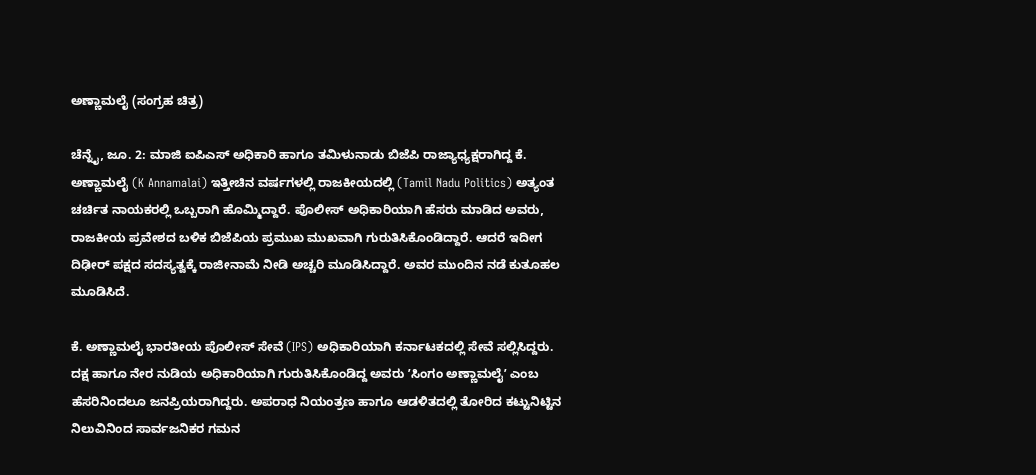ಅಣ್ಣಾಮಲೈ (ಸಂಗ್ರಹ ಚಿತ್ರ)

ಚೆನ್ನೈ, ಜೂ. 2: ಮಾಜಿ ಐಪಿಎಸ್ ಅಧಿಕಾರಿ ಹಾಗೂ ತಮಿಳುನಾಡು ಬಿಜೆಪಿ ರಾಜ್ಯಾಧ್ಯಕ್ಷರಾಗಿದ್ದ ಕೆ. ಅಣ್ಣಾಮಲೈ (K Annamalai) ಇತ್ತೀಚಿನ ವರ್ಷಗಳಲ್ಲಿ ರಾಜಕೀಯದಲ್ಲಿ (Tamil Nadu Politics) ಅತ್ಯಂತ ಚರ್ಚಿತ ನಾಯಕರಲ್ಲಿ ಒಬ್ಬರಾಗಿ ಹೊಮ್ಮಿದ್ದಾರೆ. ಪೊಲೀಸ್ ಅಧಿಕಾರಿಯಾಗಿ ಹೆಸರು ಮಾಡಿದ ಅವರು, ರಾಜಕೀಯ ಪ್ರವೇಶದ ಬಳಿಕ ಬಿಜೆಪಿಯ ಪ್ರಮುಖ ಮುಖವಾಗಿ ಗುರುತಿಸಿಕೊಂಡಿದ್ದಾರೆ. ಆದರೆ ಇದೀಗ ದಿಢೀರ್‌ ಪಕ್ಷದ ಸದಸ್ಯತ್ವಕ್ಕೆ ರಾಜೀನಾಮೆ ನೀಡಿ ಅಚ್ಚರಿ ಮೂಡಿಸಿದ್ದಾರೆ. ಅವರ ಮುಂದಿನ ನಡೆ ಕುತೂಹಲ ಮೂಡಿಸಿದೆ.

ಕೆ. ಅಣ್ಣಾಮಲೈ ಭಾರತೀಯ ಪೊಲೀಸ್ ಸೇವೆ (IPS) ಅಧಿಕಾರಿಯಾಗಿ ಕರ್ನಾಟಕದಲ್ಲಿ ಸೇವೆ ಸಲ್ಲಿಸಿದ್ದರು. ದಕ್ಷ ಹಾಗೂ ನೇರ ನುಡಿಯ ಅಧಿಕಾರಿಯಾಗಿ ಗುರುತಿಸಿಕೊಂಡಿದ್ದ ಅವರು ʼಸಿಂಗಂ ಅಣ್ಣಾಮಲೈʼ ಎಂಬ ಹೆಸರಿನಿಂದಲೂ ಜನಪ್ರಿಯರಾಗಿದ್ದರು. ಅಪರಾಧ ನಿಯಂತ್ರಣ ಹಾಗೂ ಆಡಳಿತದಲ್ಲಿ ತೋರಿದ ಕಟ್ಟುನಿಟ್ಟಿನ ನಿಲುವಿನಿಂದ ಸಾರ್ವಜನಿಕರ ಗಮನ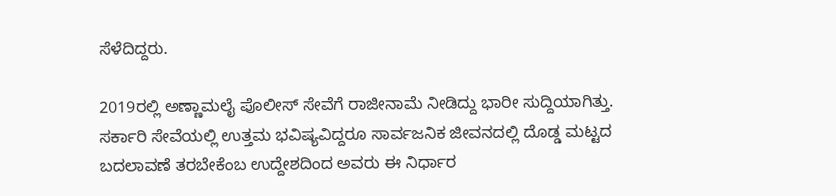ಸೆಳೆದಿದ್ದರು.

2019ರಲ್ಲಿ ಅಣ್ಣಾಮಲೈ ಪೊಲೀಸ್ ಸೇವೆಗೆ ರಾಜೀನಾಮೆ ನೀಡಿದ್ದು ಭಾರೀ ಸುದ್ದಿಯಾಗಿತ್ತು. ಸರ್ಕಾರಿ ಸೇವೆಯಲ್ಲಿ ಉತ್ತಮ ಭವಿಷ್ಯವಿದ್ದರೂ ಸಾರ್ವಜನಿಕ ಜೀವನದಲ್ಲಿ ದೊಡ್ಡ ಮಟ್ಟದ ಬದಲಾವಣೆ ತರಬೇಕೆಂಬ ಉದ್ದೇಶದಿಂದ ಅವರು ಈ ನಿರ್ಧಾರ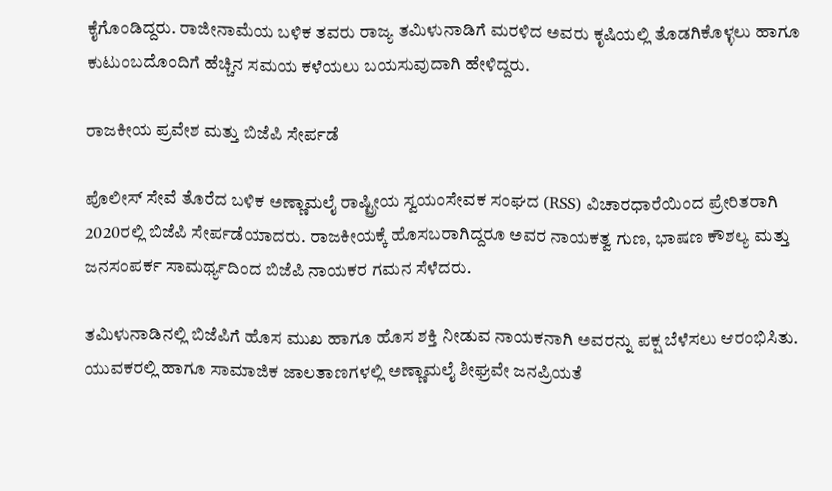ಕೈಗೊಂಡಿದ್ದರು. ರಾಜೀನಾಮೆಯ ಬಳಿಕ ತವರು ರಾಜ್ಯ ತಮಿಳುನಾಡಿಗೆ ಮರಳಿದ ಅವರು ಕೃಷಿಯಲ್ಲಿ ತೊಡಗಿಕೊಳ್ಳಲು ಹಾಗೂ ಕುಟುಂಬದೊಂದಿಗೆ ಹೆಚ್ಚಿನ ಸಮಯ ಕಳೆಯಲು ಬಯಸುವುದಾಗಿ ಹೇಳಿದ್ದರು.

ರಾಜಕೀಯ ಪ್ರವೇಶ ಮತ್ತು ಬಿಜೆಪಿ ಸೇರ್ಪಡೆ

ಪೊಲೀಸ್ ಸೇವೆ ತೊರೆದ ಬಳಿಕ ಅಣ್ಣಾಮಲೈ ರಾಷ್ಟ್ರೀಯ ಸ್ವಯಂಸೇವಕ ಸಂಘದ (RSS) ವಿಚಾರಧಾರೆಯಿಂದ ಪ್ರೇರಿತರಾಗಿ 2020ರಲ್ಲಿ ಬಿಜೆಪಿ ಸೇರ್ಪಡೆಯಾದರು. ರಾಜಕೀಯಕ್ಕೆ ಹೊಸಬರಾಗಿದ್ದರೂ ಅವರ ನಾಯಕತ್ವ ಗುಣ, ಭಾಷಣ ಕೌಶಲ್ಯ ಮತ್ತು ಜನಸಂಪರ್ಕ ಸಾಮರ್ಥ್ಯದಿಂದ ಬಿಜೆಪಿ ನಾಯಕರ ಗಮನ ಸೆಳೆದರು.

ತಮಿಳುನಾಡಿನಲ್ಲಿ ಬಿಜೆಪಿಗೆ ಹೊಸ ಮುಖ ಹಾಗೂ ಹೊಸ ಶಕ್ತಿ ನೀಡುವ ನಾಯಕನಾಗಿ ಅವರನ್ನು ಪಕ್ಷ ಬೆಳೆಸಲು ಆರಂಭಿಸಿತು. ಯುವಕರಲ್ಲಿ ಹಾಗೂ ಸಾಮಾಜಿಕ ಜಾಲತಾಣಗಳಲ್ಲಿ ಅಣ್ಣಾಮಲೈ ಶೀಘ್ರವೇ ಜನಪ್ರಿಯತೆ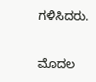ಗಳಿಸಿದರು.

ಮೊದಲ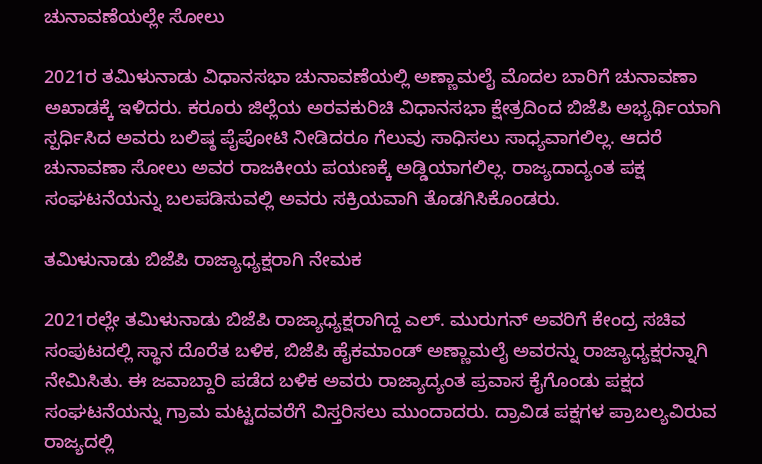ಚುನಾವಣೆಯಲ್ಲೇ ಸೋಲು

2021ರ ತಮಿಳುನಾಡು ವಿಧಾನಸಭಾ ಚುನಾವಣೆಯಲ್ಲಿ ಅಣ್ಣಾಮಲೈ ಮೊದಲ ಬಾರಿಗೆ ಚುನಾವಣಾ ಅಖಾಡಕ್ಕೆ ಇಳಿದರು. ಕರೂರು ಜಿಲ್ಲೆಯ ಅರವಕುರಿಚಿ ವಿಧಾನಸಭಾ ಕ್ಷೇತ್ರದಿಂದ ಬಿಜೆಪಿ ಅಭ್ಯರ್ಥಿಯಾಗಿ ಸ್ಪರ್ಧಿಸಿದ ಅವರು ಬಲಿಷ್ಠ ಪೈಪೋಟಿ ನೀಡಿದರೂ ಗೆಲುವು ಸಾಧಿಸಲು ಸಾಧ್ಯವಾಗಲಿಲ್ಲ. ಆದರೆ ಚುನಾವಣಾ ಸೋಲು ಅವರ ರಾಜಕೀಯ ಪಯಣಕ್ಕೆ ಅಡ್ಡಿಯಾಗಲಿಲ್ಲ. ರಾಜ್ಯದಾದ್ಯಂತ ಪಕ್ಷ ಸಂಘಟನೆಯನ್ನು ಬಲಪಡಿಸುವಲ್ಲಿ ಅವರು ಸಕ್ರಿಯವಾಗಿ ತೊಡಗಿಸಿಕೊಂಡರು.

ತಮಿಳುನಾಡು ಬಿಜೆಪಿ ರಾಜ್ಯಾಧ್ಯಕ್ಷರಾಗಿ ನೇಮಕ

2021ರಲ್ಲೇ ತಮಿಳುನಾಡು ಬಿಜೆಪಿ ರಾಜ್ಯಾಧ್ಯಕ್ಷರಾಗಿದ್ದ ಎಲ್. ಮುರುಗನ್ ಅವರಿಗೆ ಕೇಂದ್ರ ಸಚಿವ ಸಂಪುಟದಲ್ಲಿ ಸ್ಥಾನ ದೊರೆತ ಬಳಿಕ, ಬಿಜೆಪಿ ಹೈಕಮಾಂಡ್ ಅಣ್ಣಾಮಲೈ ಅವರನ್ನು ರಾಜ್ಯಾಧ್ಯಕ್ಷರನ್ನಾಗಿ ನೇಮಿಸಿತು. ಈ ಜವಾಬ್ದಾರಿ ಪಡೆದ ಬಳಿಕ ಅವರು ರಾಜ್ಯಾದ್ಯಂತ ಪ್ರವಾಸ ಕೈಗೊಂಡು ಪಕ್ಷದ ಸಂಘಟನೆಯನ್ನು ಗ್ರಾಮ ಮಟ್ಟದವರೆಗೆ ವಿಸ್ತರಿಸಲು ಮುಂದಾದರು. ದ್ರಾವಿಡ ಪಕ್ಷಗಳ ಪ್ರಾಬಲ್ಯವಿರುವ ರಾಜ್ಯದಲ್ಲಿ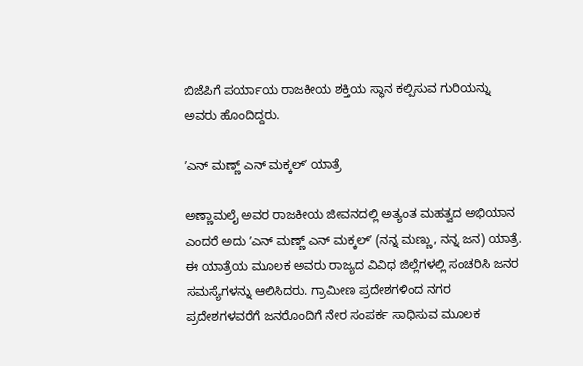ಬಿಜೆಪಿಗೆ ಪರ್ಯಾಯ ರಾಜಕೀಯ ಶಕ್ತಿಯ ಸ್ಥಾನ ಕಲ್ಪಿಸುವ ಗುರಿಯನ್ನು ಅವರು ಹೊಂದಿದ್ದರು.

ʼಎನ್ ಮಣ್ಣ್‌ ಎನ್ ಮಕ್ಕಲ್ʼ ಯಾತ್ರೆ

ಅಣ್ಣಾಮಲೈ ಅವರ ರಾಜಕೀಯ ಜೀವನದಲ್ಲಿ ಅತ್ಯಂತ ಮಹತ್ವದ ಅಭಿಯಾನ ಎಂದರೆ ಅದು ʼಎನ್ ಮಣ್ಣ್‌ ಎನ್ ಮಕ್ಕಲ್ʼ (ನನ್ನ ಮಣ್ಣು, ನನ್ನ ಜನ) ಯಾತ್ರೆ. ಈ ಯಾತ್ರೆಯ ಮೂಲಕ ಅವರು ರಾಜ್ಯದ ವಿವಿಧ ಜಿಲ್ಲೆಗಳಲ್ಲಿ ಸಂಚರಿಸಿ ಜನರ ಸಮಸ್ಯೆಗಳನ್ನು ಆಲಿಸಿದರು. ಗ್ರಾಮೀಣ ಪ್ರದೇಶಗಳಿಂದ ನಗರ ಪ್ರದೇಶಗಳವರೆಗೆ ಜನರೊಂದಿಗೆ ನೇರ ಸಂಪರ್ಕ ಸಾಧಿಸುವ ಮೂಲಕ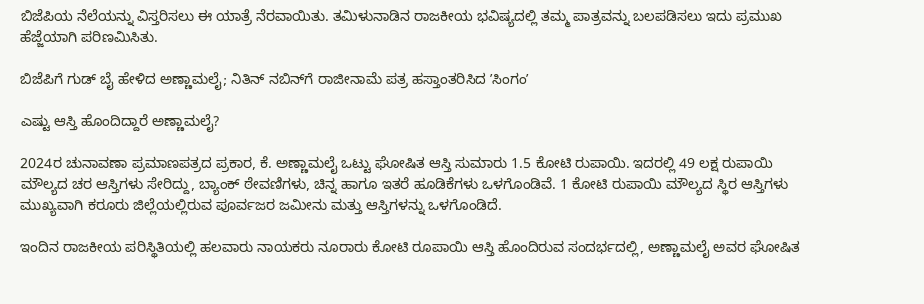ಬಿಜೆಪಿಯ ನೆಲೆಯನ್ನು ವಿಸ್ತರಿಸಲು ಈ ಯಾತ್ರೆ ನೆರವಾಯಿತು. ತಮಿಳುನಾಡಿನ ರಾಜಕೀಯ ಭವಿಷ್ಯದಲ್ಲಿ ತಮ್ಮ ಪಾತ್ರವನ್ನು ಬಲಪಡಿಸಲು ಇದು ಪ್ರಮುಖ ಹೆಜ್ಜೆಯಾಗಿ ಪರಿಣಮಿಸಿತು.

ಬಿಜೆಪಿಗೆ ಗುಡ್‌ ಬೈ ಹೇಳಿದ ಅಣ್ಣಾಮಲೈ; ನಿತಿನ್‌ ನಬಿನ್‌ಗೆ ರಾಜೀನಾಮೆ ಪತ್ರ ಹಸ್ತಾಂತರಿಸಿದ ʼಸಿಂಗಂʼ

ಎಷ್ಟು ಆಸ್ತಿ ಹೊಂದಿದ್ದಾರೆ ಅಣ್ಣಾಮಲೈ?

2024ರ ಚುನಾವಣಾ ಪ್ರಮಾಣಪತ್ರದ ಪ್ರಕಾರ, ಕೆ. ಅಣ್ಣಾಮಲೈ ಒಟ್ಟು ಘೋಷಿತ ಆಸ್ತಿ ಸುಮಾರು 1.5 ಕೋಟಿ ರುಪಾಯಿ. ಇದರಲ್ಲಿ 49 ಲಕ್ಷ ರುಪಾಯಿ ಮೌಲ್ಯದ ಚರ ಆಸ್ತಿಗಳು ಸೇರಿದ್ದು, ಬ್ಯಾಂಕ್ ಠೇವಣಿಗಳು, ಚಿನ್ನ ಹಾಗೂ ಇತರೆ ಹೂಡಿಕೆಗಳು ಒಳಗೊಂಡಿವೆ. 1 ಕೋಟಿ ರುಪಾಯಿ ಮೌಲ್ಯದ ಸ್ಥಿರ ಆಸ್ತಿಗಳು ಮುಖ್ಯವಾಗಿ ಕರೂರು ಜಿಲ್ಲೆಯಲ್ಲಿರುವ ಪೂರ್ವಜರ ಜಮೀನು ಮತ್ತು ಆಸ್ತಿಗಳನ್ನು ಒಳಗೊಂಡಿದೆ.

ಇಂದಿನ ರಾಜಕೀಯ ಪರಿಸ್ಥಿತಿಯಲ್ಲಿ ಹಲವಾರು ನಾಯಕರು ನೂರಾರು ಕೋಟಿ ರೂಪಾಯಿ ಆಸ್ತಿ ಹೊಂದಿರುವ ಸಂದರ್ಭದಲ್ಲಿ, ಅಣ್ಣಾಮಲೈ ಅವರ ಘೋಷಿತ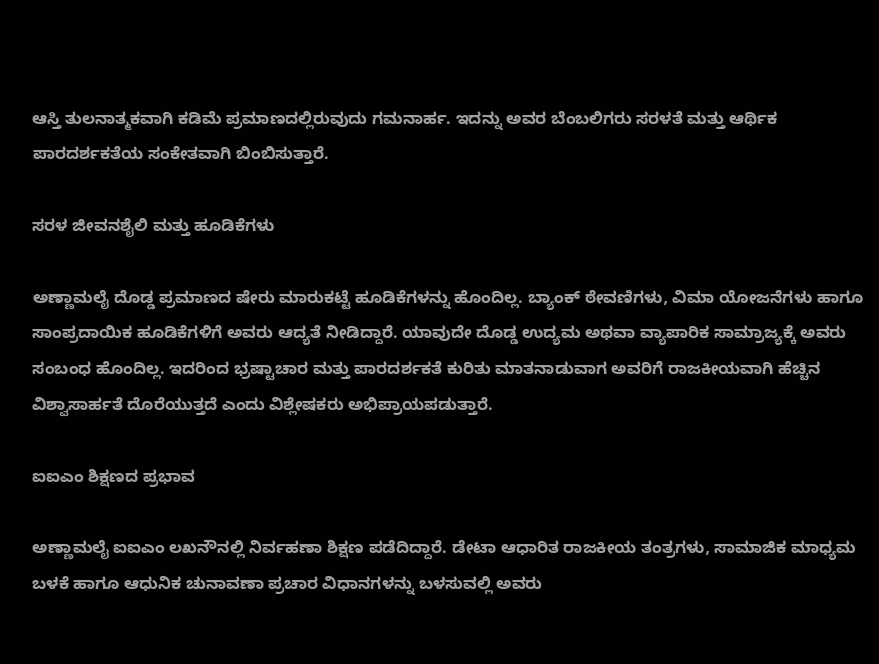ಆಸ್ತಿ ತುಲನಾತ್ಮಕವಾಗಿ ಕಡಿಮೆ ಪ್ರಮಾಣದಲ್ಲಿರುವುದು ಗಮನಾರ್ಹ. ಇದನ್ನು ಅವರ ಬೆಂಬಲಿಗರು ಸರಳತೆ ಮತ್ತು ಆರ್ಥಿಕ ಪಾರದರ್ಶಕತೆಯ ಸಂಕೇತವಾಗಿ ಬಿಂಬಿಸುತ್ತಾರೆ.

ಸರಳ ಜೀವನಶೈಲಿ ಮತ್ತು ಹೂಡಿಕೆಗಳು

ಅಣ್ಣಾಮಲೈ ದೊಡ್ಡ ಪ್ರಮಾಣದ ಷೇರು ಮಾರುಕಟ್ಟೆ ಹೂಡಿಕೆಗಳನ್ನು ಹೊಂದಿಲ್ಲ. ಬ್ಯಾಂಕ್ ಠೇವಣಿಗಳು, ವಿಮಾ ಯೋಜನೆಗಳು ಹಾಗೂ ಸಾಂಪ್ರದಾಯಿಕ ಹೂಡಿಕೆಗಳಿಗೆ ಅವರು ಆದ್ಯತೆ ನೀಡಿದ್ದಾರೆ. ಯಾವುದೇ ದೊಡ್ಡ ಉದ್ಯಮ ಅಥವಾ ವ್ಯಾಪಾರಿಕ ಸಾಮ್ರಾಜ್ಯಕ್ಕೆ ಅವರು ಸಂಬಂಧ ಹೊಂದಿಲ್ಲ. ಇದರಿಂದ ಭ್ರಷ್ಟಾಚಾರ ಮತ್ತು ಪಾರದರ್ಶಕತೆ ಕುರಿತು ಮಾತನಾಡುವಾಗ ಅವರಿಗೆ ರಾಜಕೀಯವಾಗಿ ಹೆಚ್ಚಿನ ವಿಶ್ವಾಸಾರ್ಹತೆ ದೊರೆಯುತ್ತದೆ ಎಂದು ವಿಶ್ಲೇಷಕರು ಅಭಿಪ್ರಾಯಪಡುತ್ತಾರೆ.

ಐಐಎಂ ಶಿಕ್ಷಣದ ಪ್ರಭಾವ

ಅಣ್ಣಾಮಲೈ ಐಐಎಂ ಲಖನೌನಲ್ಲಿ ನಿರ್ವಹಣಾ ಶಿಕ್ಷಣ ಪಡೆದಿದ್ದಾರೆ. ಡೇಟಾ ಆಧಾರಿತ ರಾಜಕೀಯ ತಂತ್ರಗಳು, ಸಾಮಾಜಿಕ ಮಾಧ್ಯಮ ಬಳಕೆ ಹಾಗೂ ಆಧುನಿಕ ಚುನಾವಣಾ ಪ್ರಚಾರ ವಿಧಾನಗಳನ್ನು ಬಳಸುವಲ್ಲಿ ಅವರು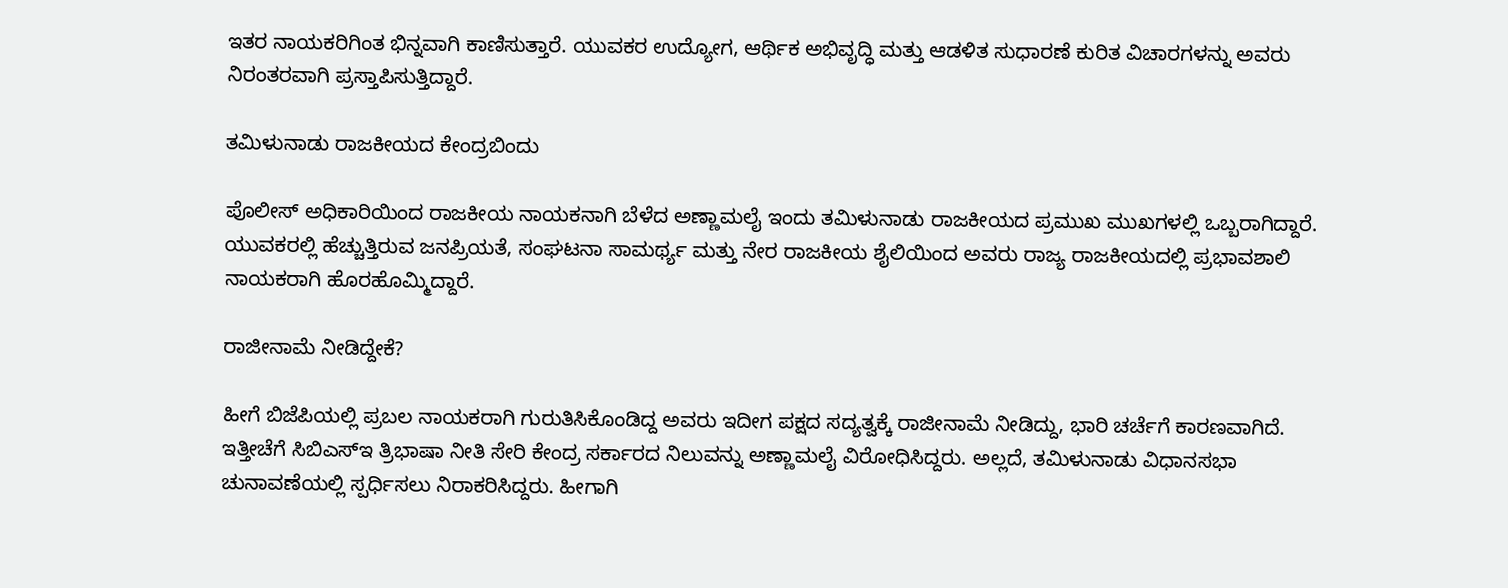ಇತರ ನಾಯಕರಿಗಿಂತ ಭಿನ್ನವಾಗಿ ಕಾಣಿಸುತ್ತಾರೆ. ಯುವಕರ ಉದ್ಯೋಗ, ಆರ್ಥಿಕ ಅಭಿವೃದ್ಧಿ ಮತ್ತು ಆಡಳಿತ ಸುಧಾರಣೆ ಕುರಿತ ವಿಚಾರಗಳನ್ನು ಅವರು ನಿರಂತರವಾಗಿ ಪ್ರಸ್ತಾಪಿಸುತ್ತಿದ್ದಾರೆ.

ತಮಿಳುನಾಡು ರಾಜಕೀಯದ ಕೇಂದ್ರಬಿಂದು

ಪೊಲೀಸ್ ಅಧಿಕಾರಿಯಿಂದ ರಾಜಕೀಯ ನಾಯಕನಾಗಿ ಬೆಳೆದ ಅಣ್ಣಾಮಲೈ ಇಂದು ತಮಿಳುನಾಡು ರಾಜಕೀಯದ ಪ್ರಮುಖ ಮುಖಗಳಲ್ಲಿ ಒಬ್ಬರಾಗಿದ್ದಾರೆ. ಯುವಕರಲ್ಲಿ ಹೆಚ್ಚುತ್ತಿರುವ ಜನಪ್ರಿಯತೆ, ಸಂಘಟನಾ ಸಾಮರ್ಥ್ಯ ಮತ್ತು ನೇರ ರಾಜಕೀಯ ಶೈಲಿಯಿಂದ ಅವರು ರಾಜ್ಯ ರಾಜಕೀಯದಲ್ಲಿ ಪ್ರಭಾವಶಾಲಿ ನಾಯಕರಾಗಿ ಹೊರಹೊಮ್ಮಿದ್ದಾರೆ.

ರಾಜೀನಾಮೆ ನೀಡಿದ್ದೇಕೆ?

ಹೀಗೆ ಬಿಜೆಪಿಯಲ್ಲಿ ಪ್ರಬಲ ನಾಯಕರಾಗಿ ಗುರುತಿಸಿಕೊಂಡಿದ್ದ ಅವರು ಇದೀಗ ಪಕ್ಷದ ಸದ್ಯತ್ವಕ್ಕೆ ರಾಜೀನಾಮೆ ನೀಡಿದ್ದು, ಭಾರಿ ಚರ್ಚೆಗೆ ಕಾರಣವಾಗಿದೆ. ಇತ್ತೀಚೆಗೆ ಸಿಬಿಎಸ್‌ಇ ತ್ರಿಭಾಷಾ ನೀತಿ ಸೇರಿ ಕೇಂದ್ರ ಸರ್ಕಾರದ ನಿಲುವನ್ನು ಅಣ್ಣಾಮಲೈ ವಿರೋಧಿಸಿದ್ದರು. ಅಲ್ಲದೆ, ತಮಿಳುನಾಡು ವಿಧಾನಸಭಾ ಚುನಾವಣೆಯಲ್ಲಿ ಸ್ಪರ್ಧಿಸಲು ನಿರಾಕರಿಸಿದ್ದರು. ಹೀಗಾಗಿ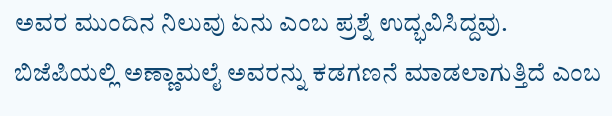ಅವರ ಮುಂದಿನ ನಿಲುವು ಏನು ಎಂಬ ಪ್ರಶ್ನೆ ಉದ್ಭವಿಸಿದ್ದವು. ಬಿಜೆಪಿಯಲ್ಲಿ ಅಣ್ಣಾಮಲೈ ಅವರನ್ನು ಕಡಗಣನೆ ಮಾಡಲಾಗುತ್ತಿದೆ ಎಂಬ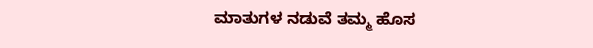ಮಾತುಗಳ ನಡುವೆ ತಮ್ಮ ಹೊಸ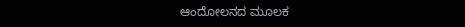ಆಂದೋಲನದ ಮೂಲಕ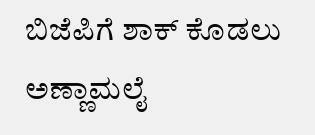ಬಿಜೆಪಿಗೆ ಶಾಕ್ ಕೊಡಲು ಅಣ್ಣಾಮಲೈ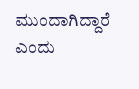ಮುಂದಾಗಿದ್ದಾರೆ ಎಂದು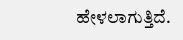ಹೇಳಲಾಗುತ್ತಿದೆ.